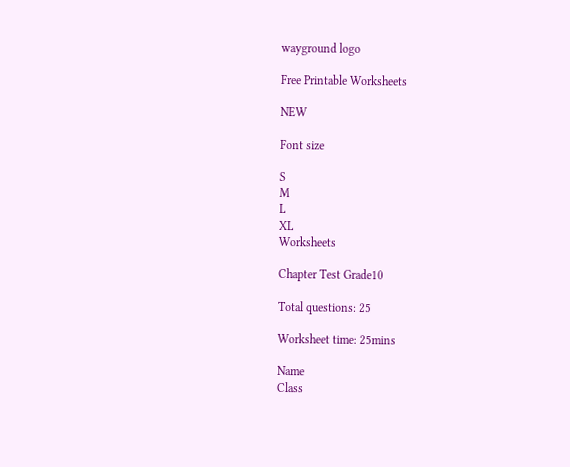wayground logo

Free Printable Worksheets

NEW

Font size

S
M
L
XL
Worksheets

Chapter Test Grade10

Total questions: 25

Worksheet time: 25mins

Name
Class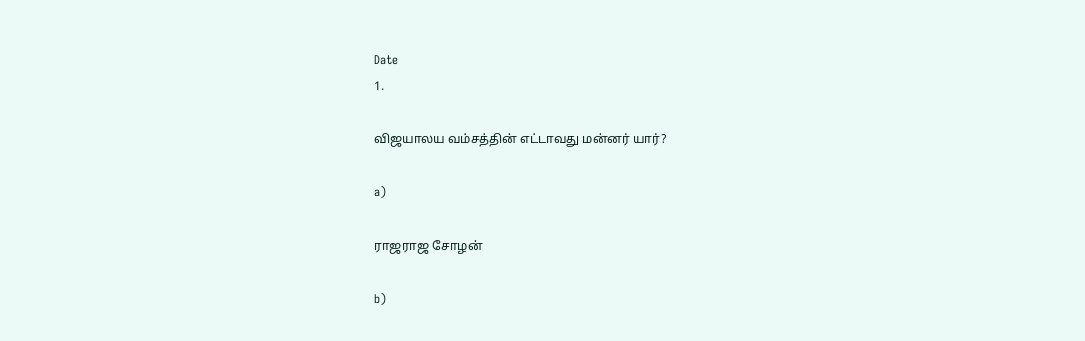Date
1.

விஜயாலய வம்சத்தின் எட்டாவது மன்னர் யார்?

a)

ராஜராஜ சோழன்

b)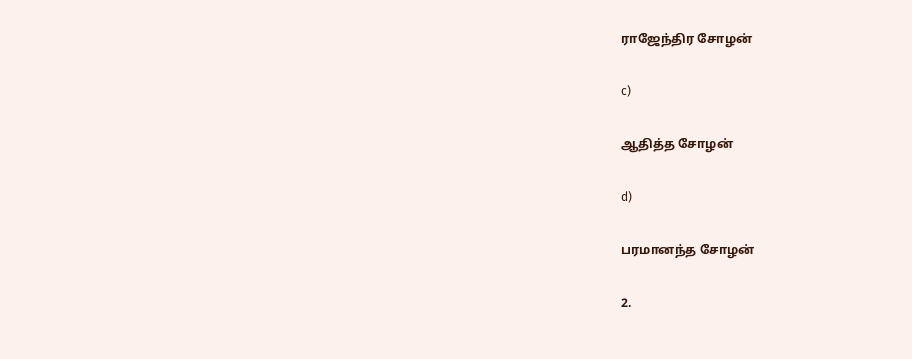ராஜேந்திர சோழன்

c)

ஆதித்த சோழன்

d)

பரமானந்த சோழன்

2.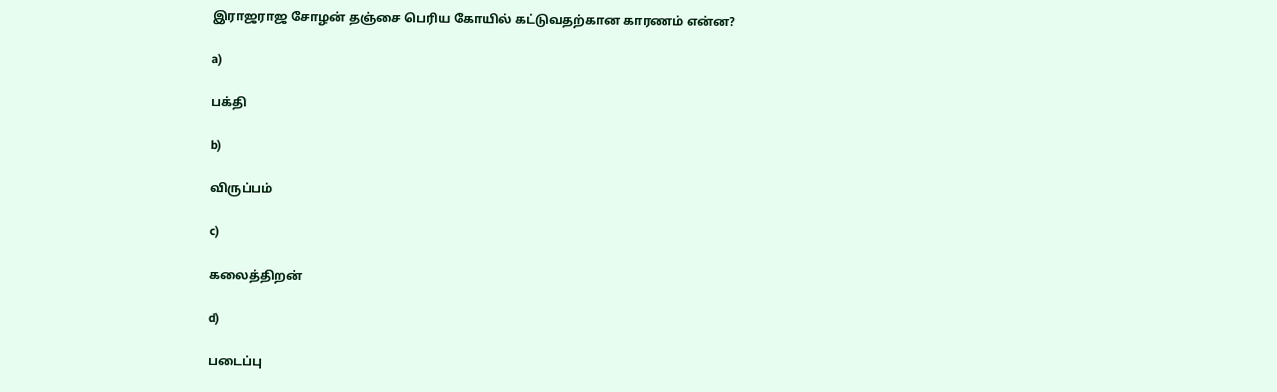இராஜராஜ சோழன் தஞ்சை பெரிய கோயில் கட்டுவதற்கான காரணம் என்ன?

a)

பக்தி

b)

விருப்பம்

c)

கலைத்திறன்

d)

படைப்பு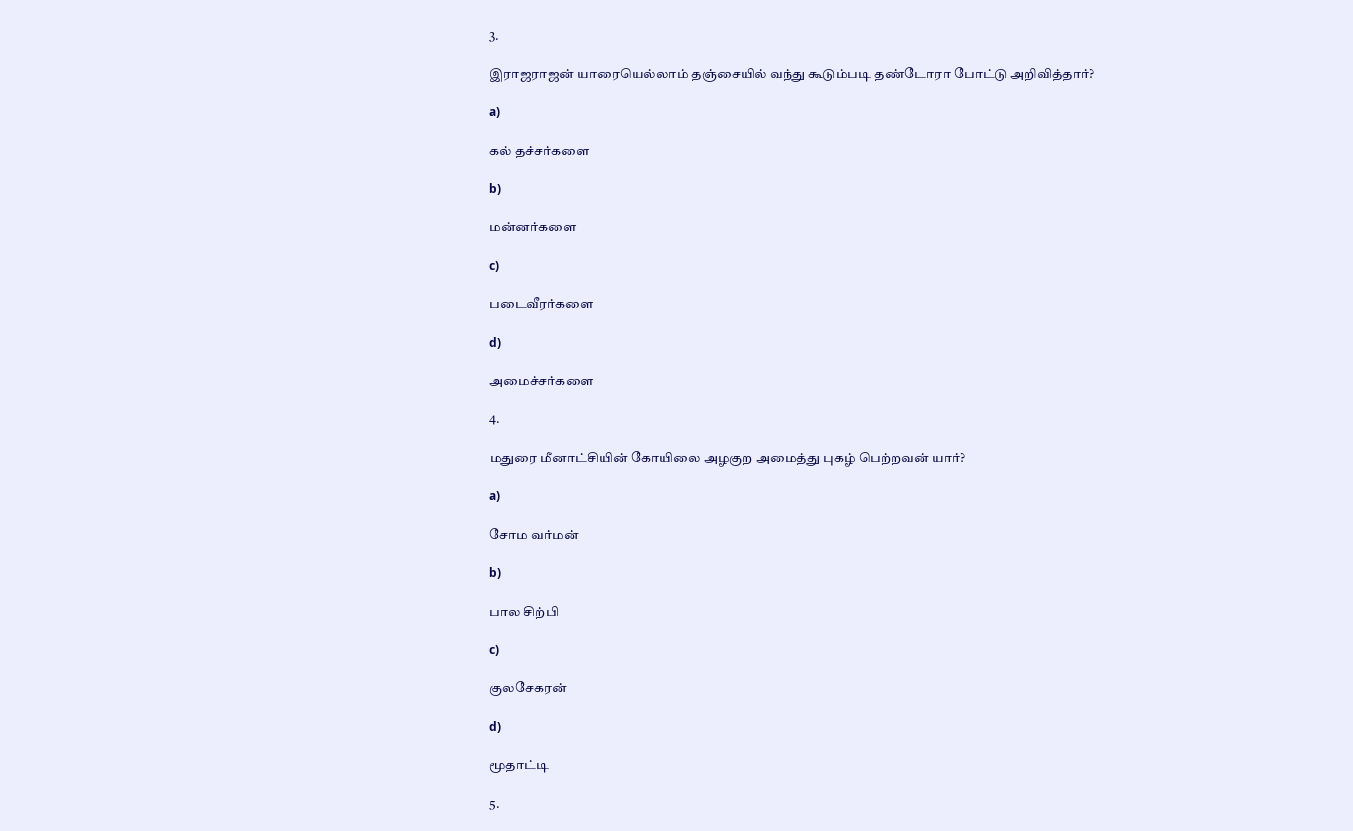3.

இராஜராஜன் யாரையெல்லாம் தஞ்சையில் வந்து கூடும்படி தண்டோரா போட்டு அறிவித்தார்?

a)

கல் தச்சர்களை

b)

மன்னர்களை

c)

படைவீரர்களை

d)

அமைச்சர்களை

4.

மதுரை மீனாட்சியின் கோயிலை அழகுற அமைத்து புகழ் பெற்றவன் யார்?

a)

சோம வர்மன்

b)

பால சிற்பி

c)

குலசேகரன்

d)

மூதாட்டி

5.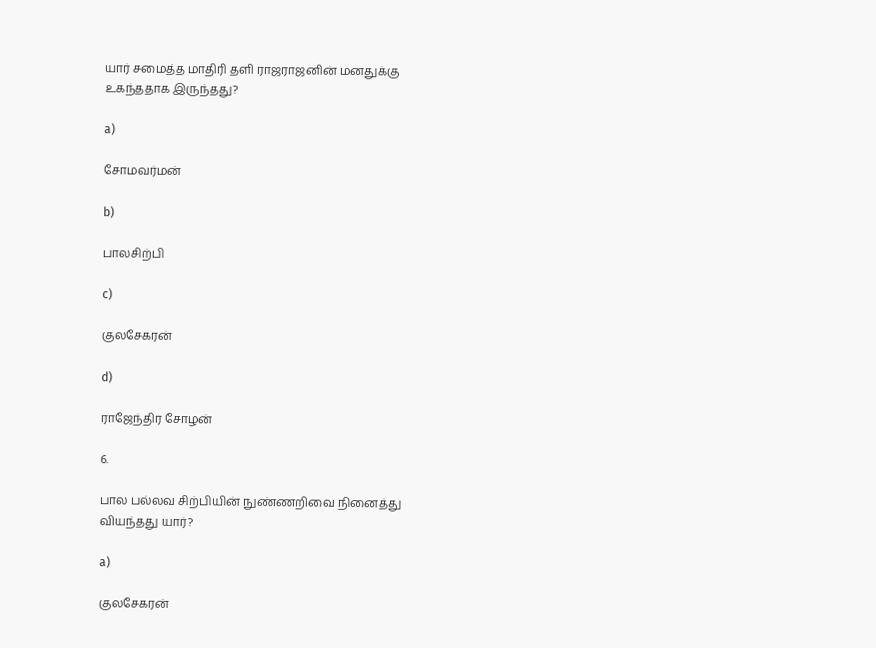யார் சமைத்த மாதிரி தளி ராஜராஜனின் மனதுக்கு உகந்ததாக இருந்தது?

a)

சோமவர்மன்

b)

பாலசிற்பி

c)

குலசேகரன்

d)

ராஜேந்திர சோழன்

6.

பால பல்லவ சிற்பியின் நுண்ணறிவை நினைத்து வியந்தது யார்?

a)

குலசேகரன்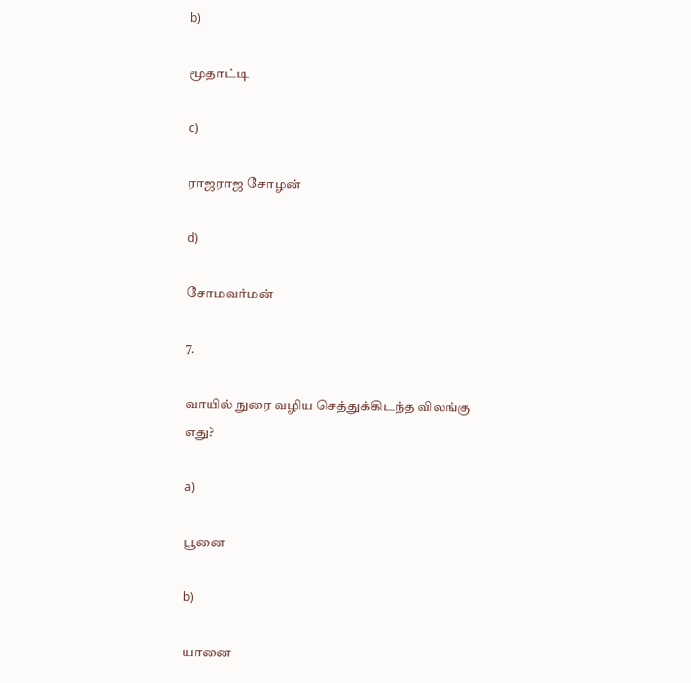b)

மூதாட்டி

c)

ராஜராஜ சோழன்

d)

சோமவர்மன்

7.

வாயில் நுரை வழிய செத்துக்கிடந்த விலங்கு எது?

a)

பூனை

b)

யானை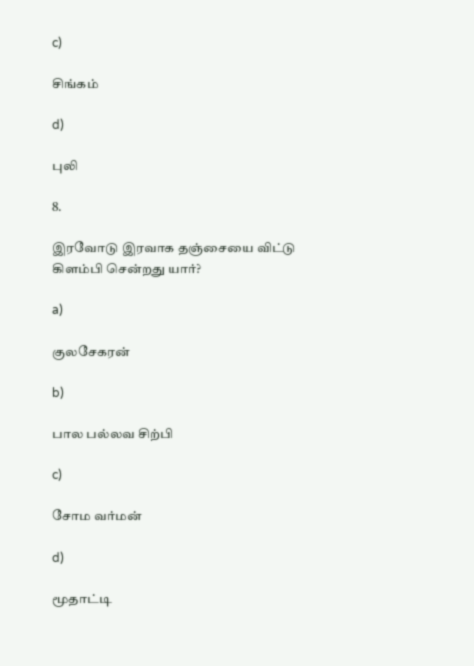c)

சிங்கம்

d)

புலி

8.

இரவோடு இரவாக தஞ்சையை விட்டு கிளம்பி சென்றது யார்?

a)

குலசேகரன்

b)

பால பல்லவ சிற்பி

c)

சோம வர்மன்

d)

மூதாட்டி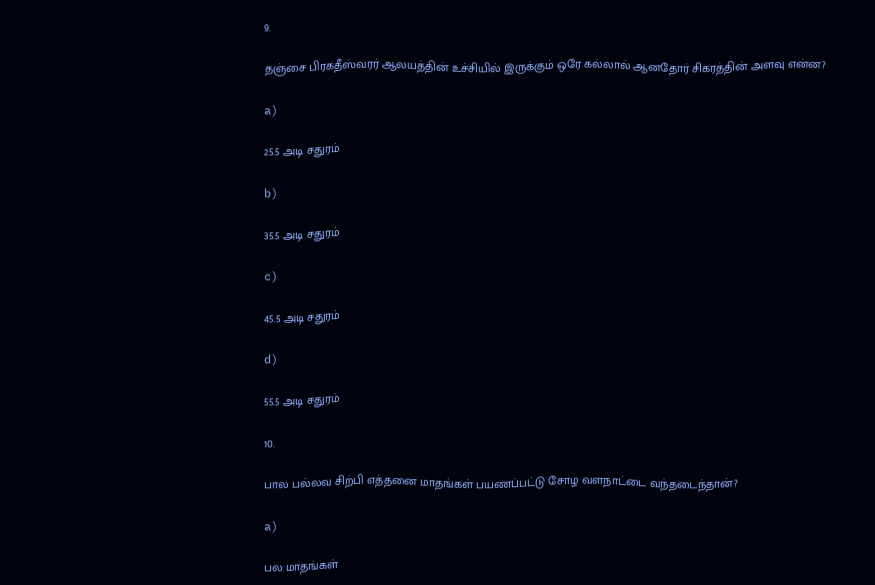9.

தஞ்சை பிரகதீஸ்வரர் ஆலயத்தின் உச்சியில் இருக்கும் ஒரே கல்லால் ஆனதோர் சிகரத்தின் அளவு என்ன?

a)

25.5 அடி சதுரம்

b)

35.5 அடி சதுரம்

c)

45.5 அடி சதுரம்

d)

55.5 அடி சதுரம்

10.

பால பல்லவ சிற்பி எத்தனை மாதங்கள் பயணப்பட்டு சோழ வளநாட்டை வந்தடைந்தான்?

a)

பல மாதங்கள்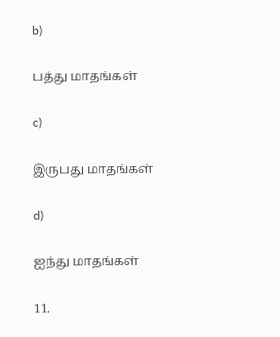b)

பத்து மாதங்கள்

c)

இருபது மாதங்கள்

d)

ஐந்து மாதங்கள்

11.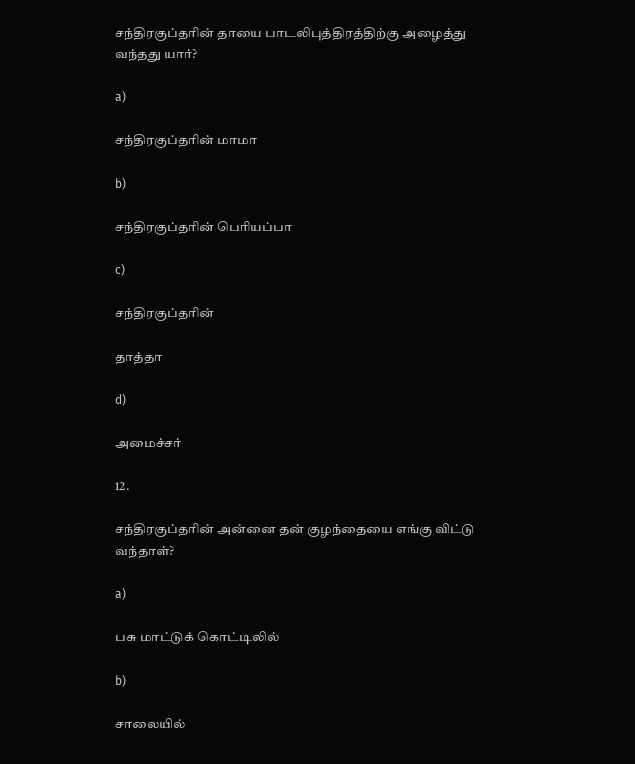சந்திரகுப்தரின் தாயை பாடலிபுத்திரத்திற்கு அழைத்து வந்தது யார்?

a)

சந்திரகுப்தரின் மாமா

b)

சந்திரகுப்தரின் பெரியப்பா

c)

சந்திரகுப்தரின்

தாத்தா

d)

அமைச்சர்

12.

சந்திரகுப்தரின் அன்னை தன் குழந்தையை எங்கு விட்டு வந்தாள்?

a)

பசு மாட்டுக் கொட்டிலில்

b)

சாலையில்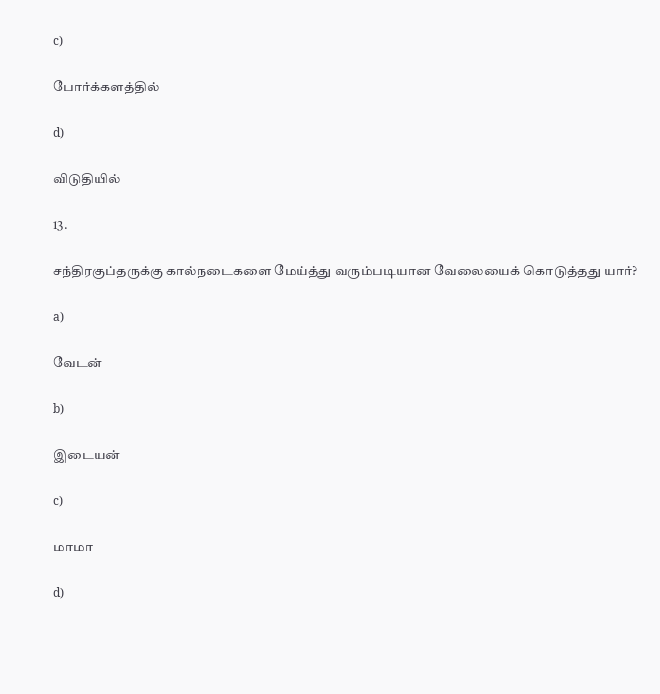c)

போர்க்களத்தில்

d)

விடுதியில்

13.

சந்திரகுப்தருக்கு கால்நடைகளை மேய்த்து வரும்படியான வேலையைக் கொடுத்தது யார்?

a)

வேடன்

b)

இடையன்

c)

மாமா

d)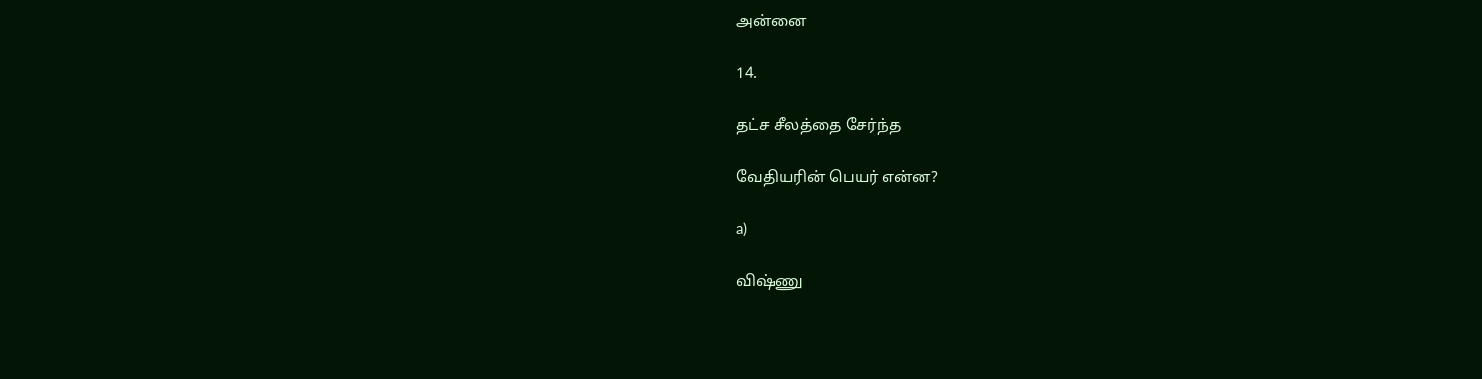அன்னை

14.

தட்ச சீலத்தை சேர்ந்த

வேதியரின் பெயர் என்ன?

a)

விஷ்ணு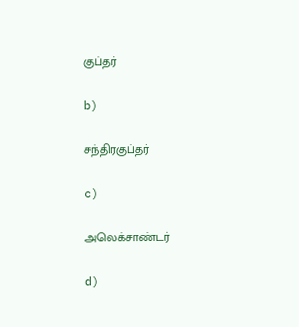குப்தர்

b)

சந்திரகுப்தர்

c)

அலெக்சாண்டர்

d)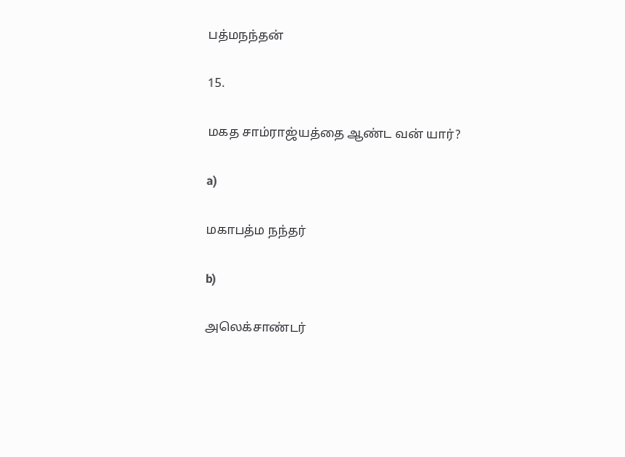பத்மநந்தன்

15.

மகத சாம்ராஜ்யத்தை ஆண்ட வன் யார்?

a)

மகாபத்ம நந்தர்

b)

அலெக்சாண்டர்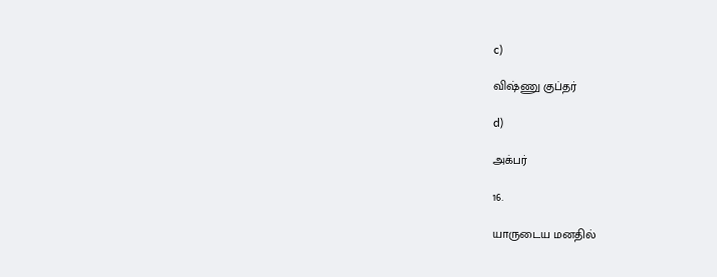c)

விஷ்ணு குப்தர்

d)

அக்பர்

16.

யாருடைய மனதில்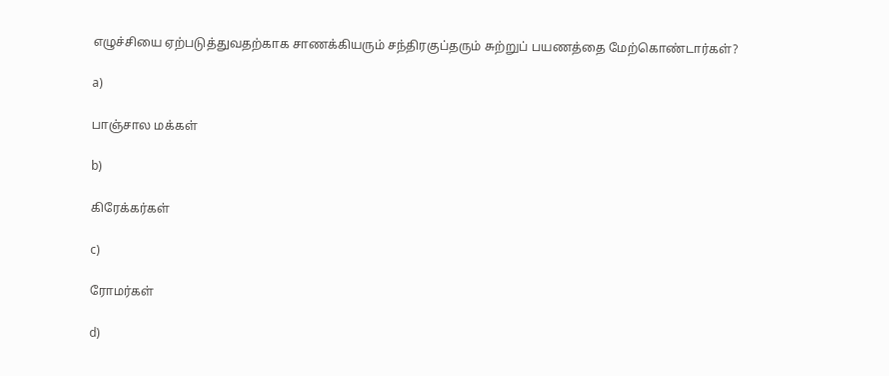எழுச்சியை ஏற்படுத்துவதற்காக சாணக்கியரும் சந்திரகுப்தரும் சுற்றுப் பயணத்தை மேற்கொண்டார்கள்?

a)

பாஞ்சால மக்கள்

b)

கிரேக்கர்கள்

c)

ரோமர்கள்

d)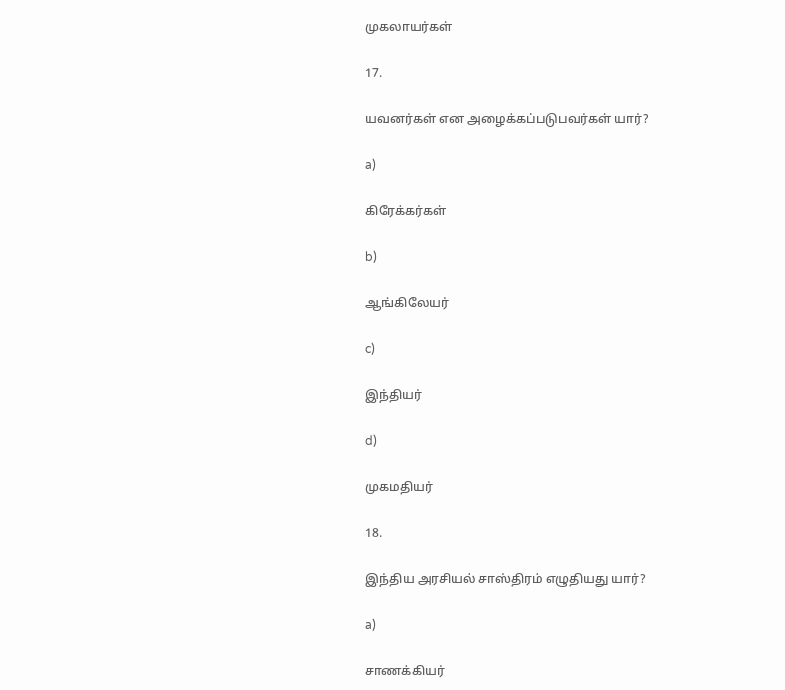முகலாயர்கள்

17.

யவனர்கள் என அழைக்கப்படுபவர்கள் யார்?

a)

கிரேக்கர்கள்

b)

ஆங்கிலேயர்

c)

இந்தியர்

d)

முகமதியர்

18.

இந்திய அரசியல் சாஸ்திரம் எழுதியது யார்?

a)

சாணக்கியர்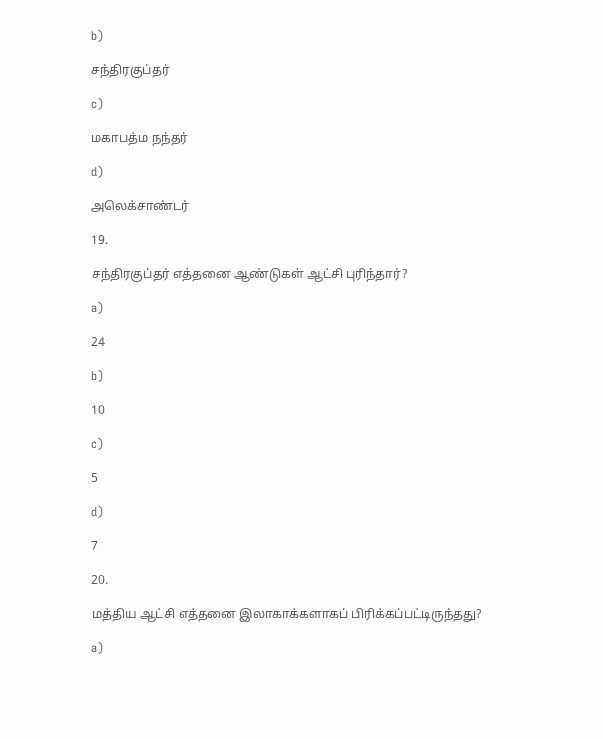b)

சந்திரகுப்தர்

c)

மகாபத்ம நந்தர்

d)

அலெக்சாண்டர்

19.

சந்திரகுப்தர் எத்தனை ஆண்டுகள் ஆட்சி புரிந்தார்?

a)

24

b)

10

c)

5

d)

7

20.

மத்திய ஆட்சி எத்தனை இலாகாக்களாகப் பிரிக்கப்பட்டிருந்தது?

a)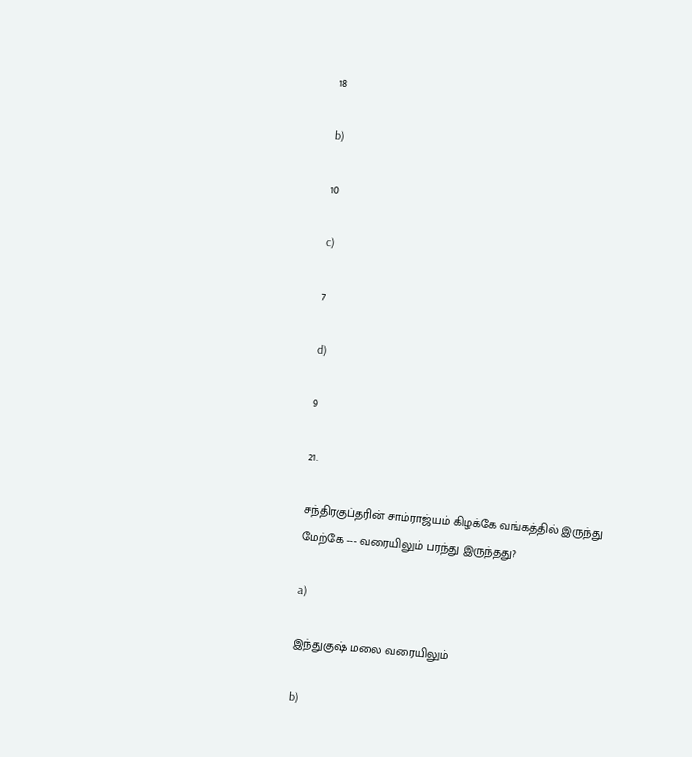18

b)

10

c)

7

d)

9

21.

சந்திரகுப்தரின் சாம்ராஜ்யம் கிழக்கே வங்கத்தில் இருந்து மேற்கே --- வரையிலும் பரந்து இருந்தது?

a)

இந்துகுஷ் மலை வரையிலும்

b)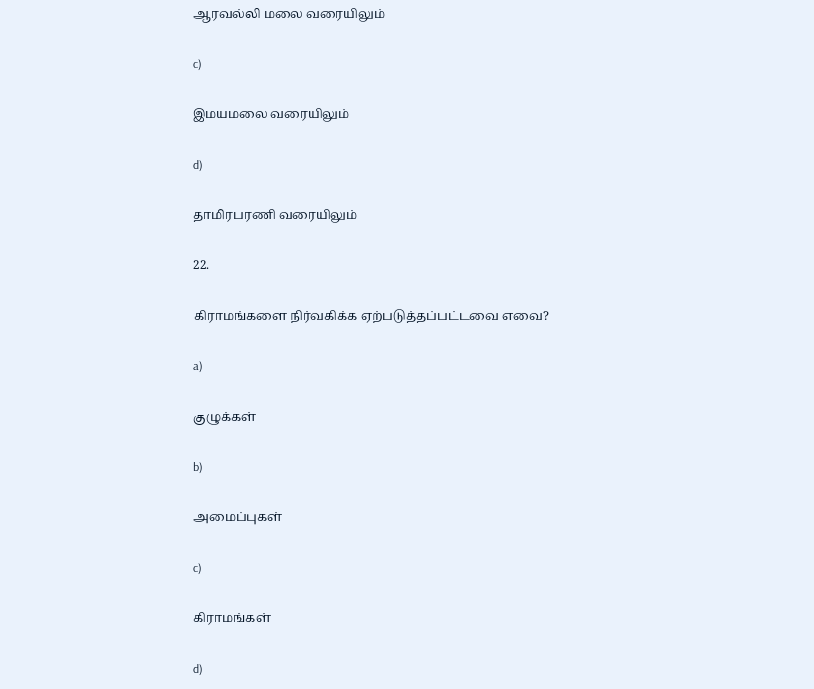ஆரவல்லி மலை வரையிலும்

c)

இமயமலை வரையிலும்

d)

தாமிரபரணி வரையிலும்

22.

கிராமங்களை நிர்வகிக்க ஏற்படுத்தப்பட்டவை எவை?

a)

குழுக்கள்

b)

அமைப்புகள்

c)

கிராமங்கள்

d)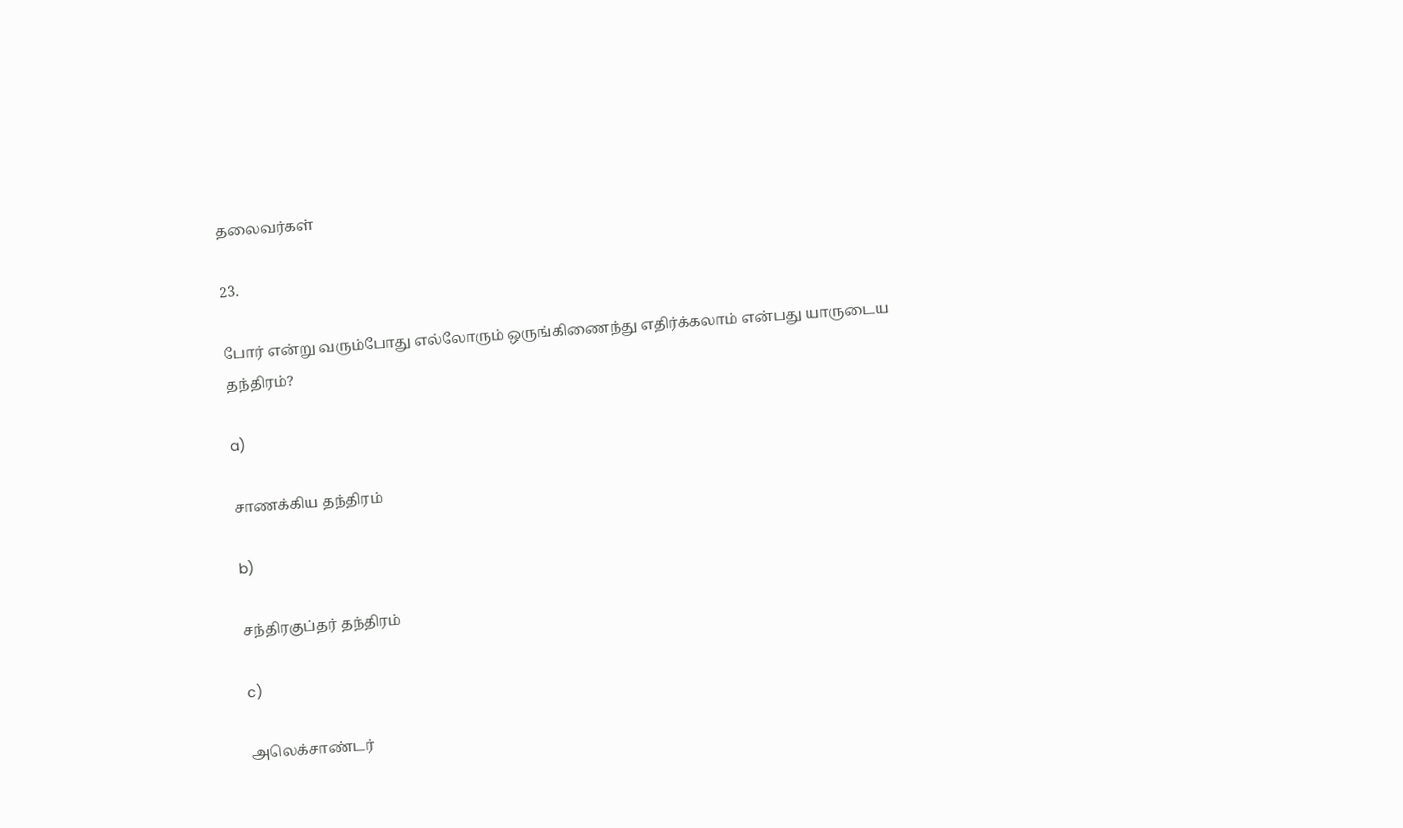தலைவர்கள்

23.

போர் என்று வரும்போது எல்லோரும் ஒருங்கிணைந்து எதிர்க்கலாம் என்பது யாருடைய தந்திரம்?

a)

சாணக்கிய தந்திரம்

b)

சந்திரகுப்தர் தந்திரம்

c)

அலெக்சாண்டர்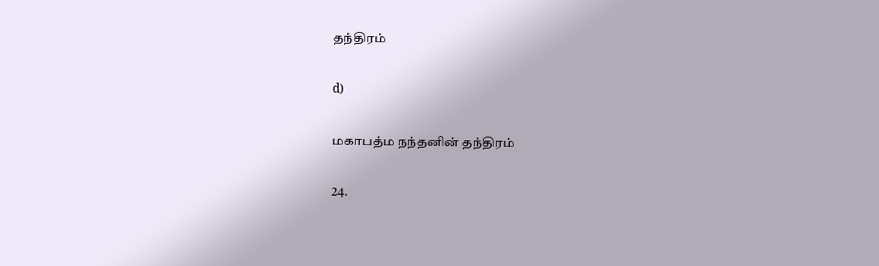தந்திரம்

d)

மகாபத்ம நந்தனின் தந்திரம்

24.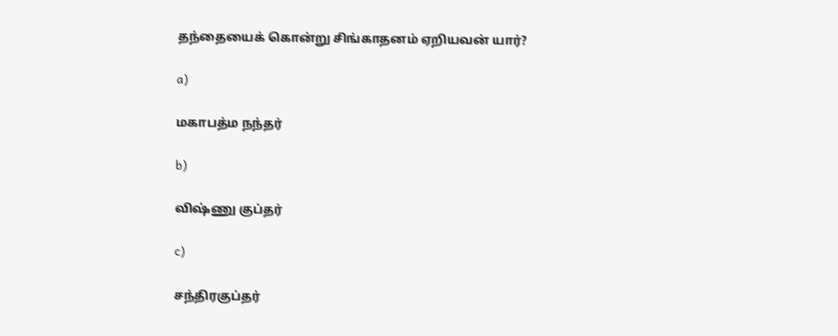தந்தையைக் கொன்று சிங்காதனம் ஏறியவன் யார்?

a)

மகாபத்ம நந்தர்

b)

விஷ்ணு குப்தர்

c)

சந்திரகுப்தர்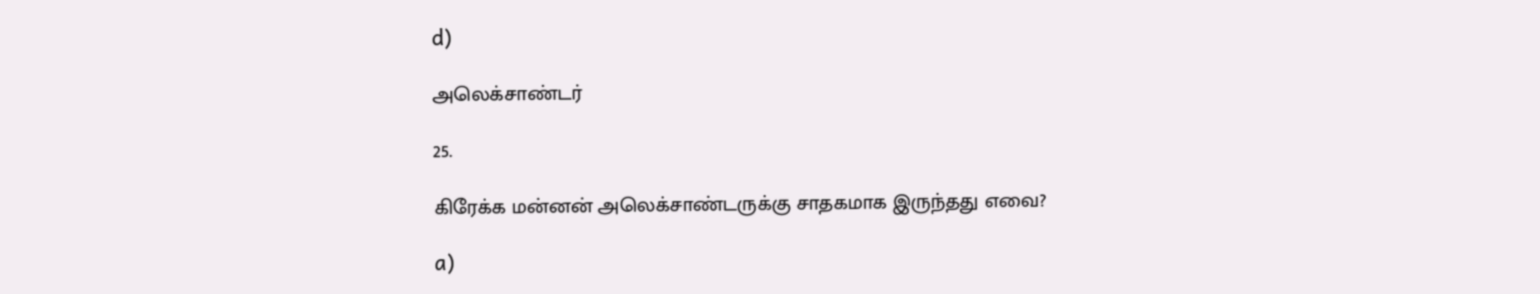d)

அலெக்சாண்டர்

25.

கிரேக்க மன்னன் அலெக்சாண்டருக்கு சாதகமாக இருந்தது எவை?

a)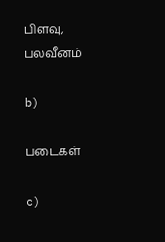பிளவு, பலவீனம்

b)

படைகள்

c)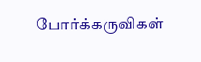போர்க்கருவிகள்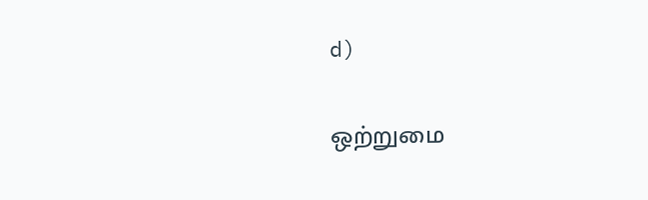d)

ஒற்றுமை